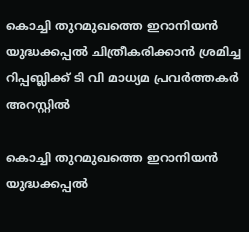കൊച്ചി തുറമുഖത്തെ ഇറാനിയന്‍ യുദ്ധക്കപ്പല്‍ ചിത്രീകരിക്കാന്‍ ശ്രമിച്ച റിപ്പബ്ലിക്ക് ടി വി മാധ്യമ പ്രവര്‍ത്തകര്‍ അറസ്റ്റില്‍

കൊച്ചി തുറമുഖത്തെ ഇറാനിയന്‍ യുദ്ധക്കപ്പല്‍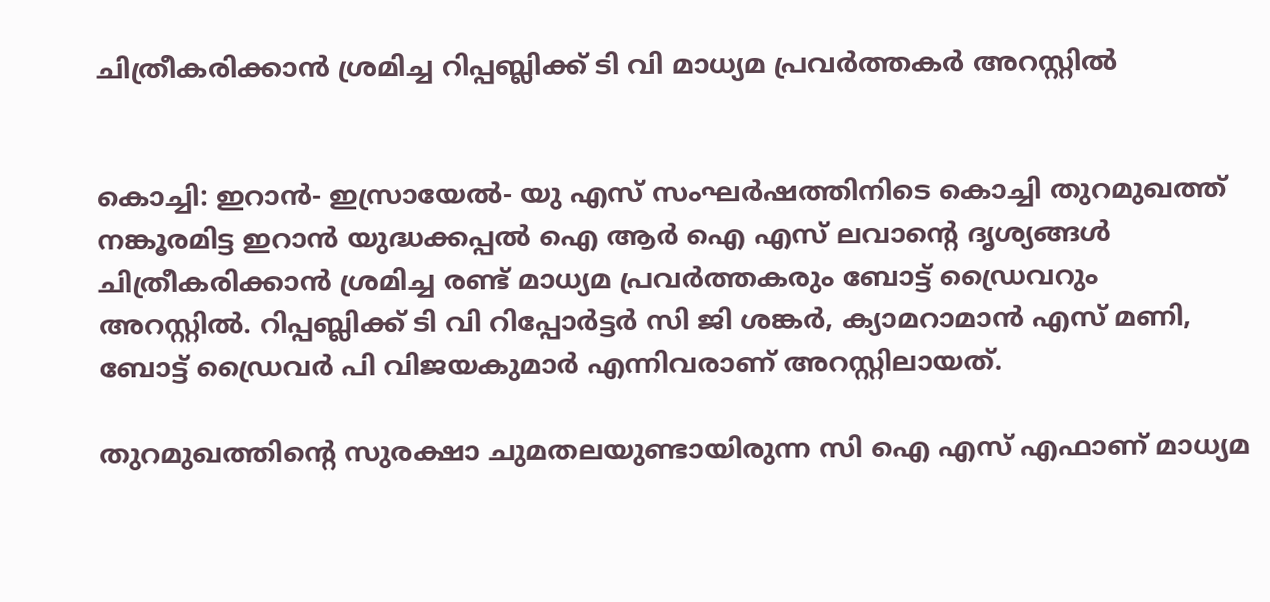ചിത്രീകരിക്കാന്‍ ശ്രമിച്ച റിപ്പബ്ലിക്ക് ടി വി മാധ്യമ പ്രവര്‍ത്തകര്‍ അറസ്റ്റില്‍


കൊച്ചി: ഇറാന്‍- ഇസ്രായേല്‍- യു എസ് സംഘര്‍ഷത്തിനിടെ കൊച്ചി തുറമുഖത്ത് നങ്കൂരമിട്ട ഇറാന്‍ യുദ്ധക്കപ്പല്‍ ഐ ആര്‍ ഐ എസ് ലവാന്റെ ദൃശ്യങ്ങള്‍ ചിത്രീകരിക്കാന്‍ ശ്രമിച്ച രണ്ട് മാധ്യമ പ്രവര്‍ത്തകരും ബോട്ട് ഡ്രൈവറും അറസ്റ്റില്‍. റിപ്പബ്ലിക്ക് ടി വി റിപ്പോര്‍ട്ടര്‍ സി ജി ശങ്കര്‍, ക്യാമറാമാന്‍ എസ് മണി, ബോട്ട് ഡ്രൈവര്‍ പി വിജയകുമാര്‍ എന്നിവരാണ് അറസ്റ്റിലായത്.

തുറമുഖത്തിന്റെ സുരക്ഷാ ചുമതലയുണ്ടായിരുന്ന സി ഐ എസ് എഫാണ് മാധ്യമ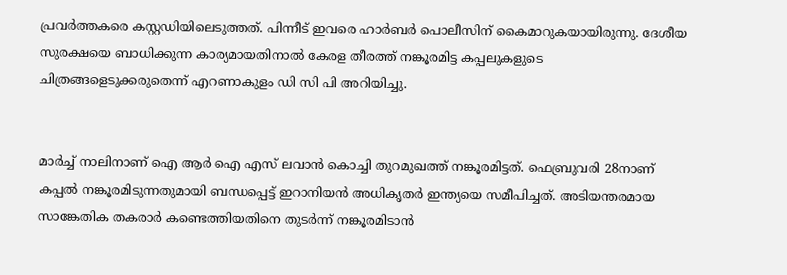പ്രവര്‍ത്തകരെ കസ്റ്റഡിയിലെടുത്തത്. പിന്നീട് ഇവരെ ഹാര്‍ബര്‍ പൊലീസിന് കൈമാറുകയായിരുന്നു. ദേശീയ സുരക്ഷയെ ബാധിക്കുന്ന കാര്യമായതിനാല്‍ കേരള തീരത്ത് നങ്കൂരമിട്ട കപ്പലുകളുടെ ചിത്രങ്ങളെടുക്കരുതെന്ന് എറണാകുളം ഡി സി പി അറിയിച്ചു.


മാര്‍ച്ച് നാലിനാണ് ഐ ആര്‍ ഐ എസ് ലവാന്‍ കൊച്ചി തുറമുഖത്ത് നങ്കൂരമിട്ടത്. ഫെബ്രുവരി 28നാണ് കപ്പല്‍ നങ്കൂരമിടുന്നതുമായി ബന്ധപ്പെട്ട് ഇറാനിയന്‍ അധികൃതര്‍ ഇന്ത്യയെ സമീപിച്ചത്. അടിയന്തരമായ സാങ്കേതിക തകരാര്‍ കണ്ടെത്തിയതിനെ തുടര്‍ന്ന് നങ്കൂരമിടാന്‍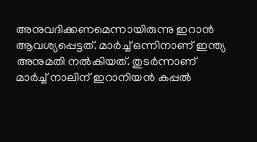അനുവദിക്കണമെന്നായിരുന്നു ഇറാന്‍ ആവശ്യപ്പെട്ടത്. മാര്‍ച്ച് ഒന്നിനാണ് ഇന്ത്യ അനുമതി നല്‍കിയത്. തുടര്‍ന്നാണ് മാര്‍ച്ച് നാലിന് ഇറാനിയന്‍ കപ്പല്‍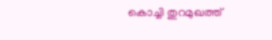കൊച്ചി തുറമുഖത്ത്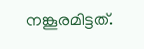നങ്കൂരമിട്ടത്.